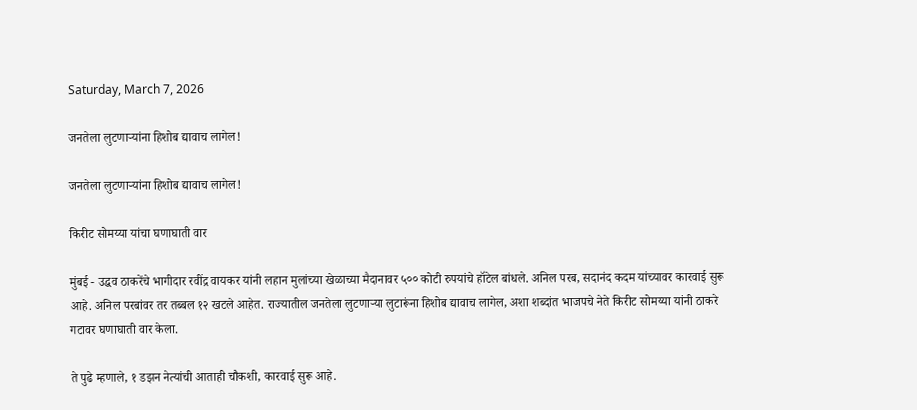Saturday, March 7, 2026

जनतेला लुटणाऱ्यांना हिशोब द्यावाच लागेल!

जनतेला लुटणाऱ्यांना हिशोब द्यावाच लागेल!

किरीट सोमय्या यांचा घणाघाती वार

मुंबई - उद्धव ठाकरेंचे भागीदार रवींद्र वायकर यांनी लहान मुलांच्या खेळाच्या मैदानावर ५०० कोटी रुपयांचे हॉटेल बांधले. अनिल परब, सदानंद कदम यांच्यावर कारवाई सुरू आहे. अनिल परबांवर तर तब्बल १२ खटले आहेत. राज्यातील जनतेला लुटणाऱ्या लुटारूंना हिशोब द्यावाच लागेल, अशा शब्दांत भाजपचे नेते किरीट सोमय्या यांनी ठाकरे गटावर घणाघाती वार केला.

ते पुढे म्हणाले, १ डझन नेत्यांची आताही चौकशी, कारवाई सुरू आहे.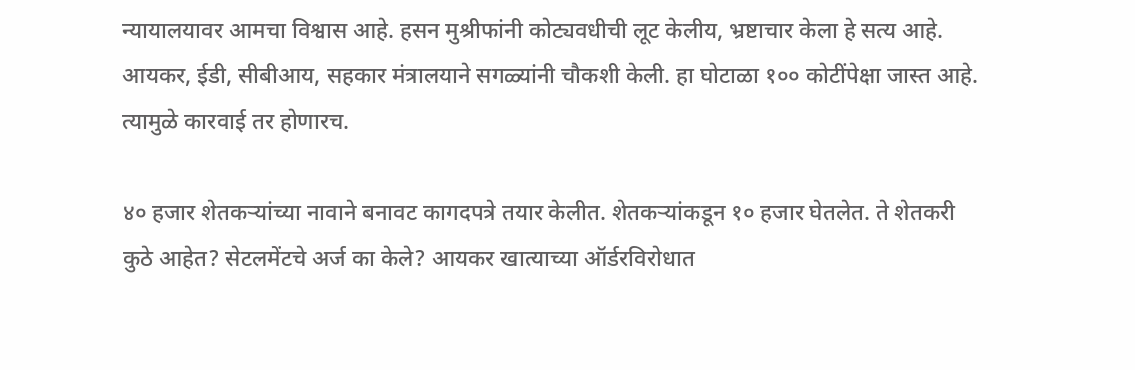न्यायालयावर आमचा विश्वास आहे. हसन मुश्रीफांनी कोट्यवधीची लूट केलीय, भ्रष्टाचार केला हे सत्य आहे. आयकर, ईडी, सीबीआय, सहकार मंत्रालयाने सगळ्यांनी चौकशी केली. हा घोटाळा १०० कोटींपेक्षा जास्त आहे. त्यामुळे कारवाई तर होणारच.

४० हजार शेतकऱ्यांच्या नावाने बनावट कागदपत्रे तयार केलीत. शेतकऱ्यांकडून १० हजार घेतलेत. ते शेतकरी कुठे आहेत? सेटलमेंटचे अर्ज का केले? आयकर खात्याच्या ऑर्डरविरोधात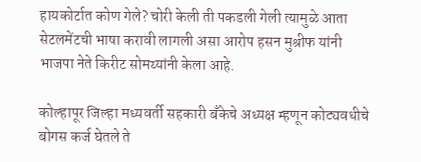हायकोर्टात कोण गेले? चोरी केली ती पकडली गेली त्यामुळे आता सेटलमेंटची भाषा करावी लागली असा आरोप हसन मुश्रीफ यांनी भाजपा नेते किरीट सोमय्यांनी केला आहे.

कोल्हापूर जिल्हा मध्यवर्ती सहकारी बँकेचे अध्यक्ष म्हणून कोट्यवधीचे बोगस कर्ज घेतले ते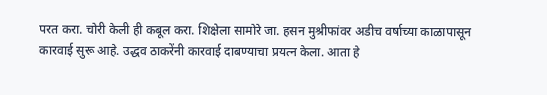परत करा. चोरी केली ही कबूल करा. शिक्षेला सामोरे जा. हसन मुश्रीफांवर अडीच वर्षाच्या काळापासून कारवाई सुरू आहे. उद्धव ठाकरेंनी कारवाई दाबण्याचा प्रयत्न केला. आता हे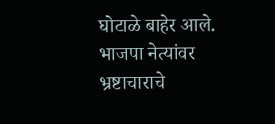घोटाळे बाहेर आले. भाजपा नेत्यांवर भ्रष्टाचाराचे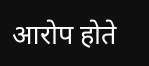आरोप होते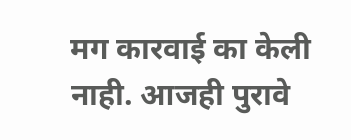मग कारवाई का केली नाही. आजही पुरावे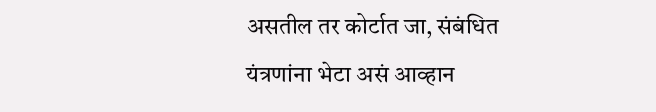असतील तर कोर्टात जा, संबंधित यंत्रणांना भेटा असं आव्हान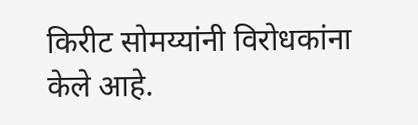किरीट सोमय्यांनी विरोधकांना केले आहे.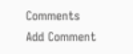Comments
Add Comment